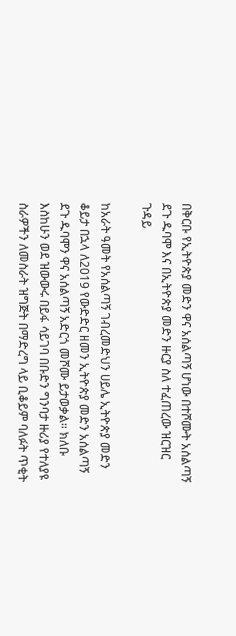በቅርቡ የኢትዮጵያ መድን ዋና አሰልጣኝ ሆነው በተሾሙት አሰልጣኝ ደጉ ዱባሞ እና በኢትዮጵያ መድን ዙርያ ስለ ተፈጠረው ዝርዝር ጉዳይ

ከአራት ዓመት የአሰልጣኝ ገብረመድህን ሀይሌ ኢትዮጵያ መድን ቆይታ በኋላ ለ2019 የውድድር ዘመን ኢትዮጵያ መድን አሰልጣኝ ደጉ ዱባሞን ዋና አሰልጣኝ አድርጎ መሾሙ ይታወቃል። ክለቡ እስከሁን ወደ ዝውውሩ በይፋ ሳይገባ በቡድን ግንባታ ዙሪያ የተለያዩ ስራዎችን ለመስራት ዝግጅት በማድረግ ላይ ቢቆይም ባለፉት ጥቂት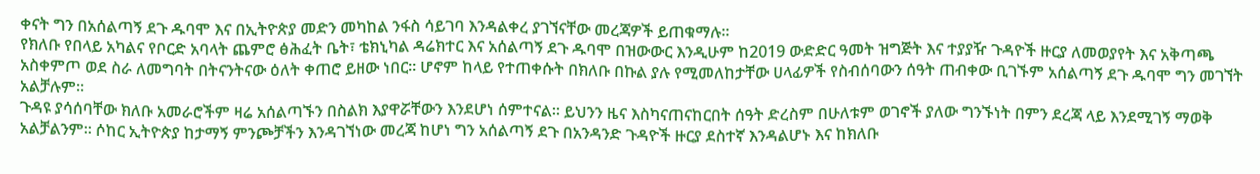ቀናት ግን በአሰልጣኝ ደጉ ዱባሞ እና በኢትዮጵያ መድን መካከል ንፋስ ሳይገባ እንዳልቀረ ያገኘናቸው መረጃዎች ይጠቁማሉ።
የክለቡ የበላይ አካልና የቦርድ አባላት ጨምሮ ፅሕፈት ቤት፣ ቴክኒካል ዳሬክተር እና አሰልጣኝ ደጉ ዱባሞ በዝውውር እንዲሁም ከ2019 ውድድር ዓመት ዝግጅት እና ተያያዥ ጉዳዮች ዙርያ ለመወያየት እና አቅጣጫ አስቀምጦ ወደ ስራ ለመግባት በትናንትናው ዕለት ቀጠሮ ይዘው ነበር። ሆኖም ከላይ የተጠቀሱት በክለቡ በኩል ያሉ የሚመለከታቸው ሀላፊዎች የስብሰባውን ሰዓት ጠብቀው ቢገኙም አሰልጣኝ ደጉ ዱባሞ ግን መገኘት አልቻሉም።
ጉዳዩ ያሳሰባቸው ክለቡ አመራሮችም ዛሬ አሰልጣኙን በስልክ እያዋሯቸውን እንደሆነ ሰምተናል። ይህንን ዜና እስካናጠናከርበት ሰዓት ድረስም በሁለቱም ወገኖች ያለው ግንኙነት በምን ደረጃ ላይ እንደሚገኝ ማወቅ አልቻልንም። ሶከር ኢትዮጵያ ከታማኝ ምንጮቻችን እንዳገኘነው መረጃ ከሆነ ግን አሰልጣኝ ደጉ በአንዳንድ ጉዳዮች ዙርያ ደስተኛ እንዳልሆኑ እና ከክለቡ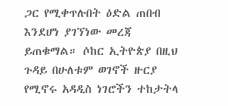ጋር የሚቀጥሉበት ዕድል ጠበብ እንደሆነ ያገኘነው መረጃ ይጠቁማል። ሶከር ኢትዮጵያ በዚህ ጉዳይ በሁለቱም ወገኖች ዙርያ የሚኖሩ አዳዲስ ነገሮችን ተከታትላ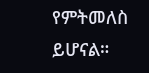የምትመለስ ይሆናል።